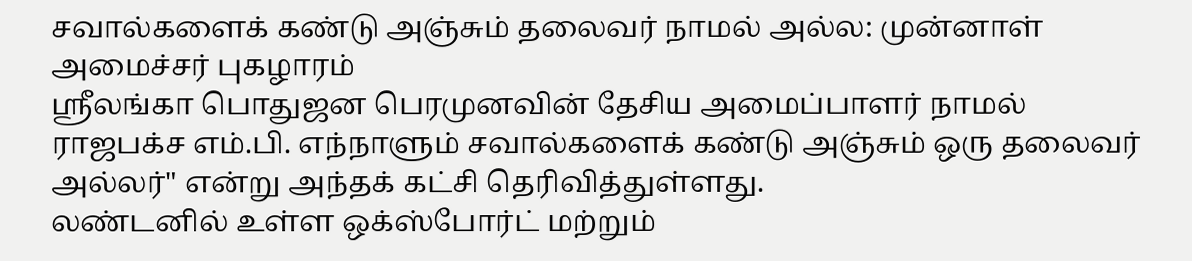சவால்களைக் கண்டு அஞ்சும் தலைவர் நாமல் அல்ல: முன்னாள் அமைச்சர் புகழாரம்
ஸ்ரீலங்கா பொதுஜன பெரமுனவின் தேசிய அமைப்பாளர் நாமல் ராஜபக்ச எம்.பி. எந்நாளும் சவால்களைக் கண்டு அஞ்சும் ஒரு தலைவர் அல்லர்" என்று அந்தக் கட்சி தெரிவித்துள்ளது.
லண்டனில் உள்ள ஒக்ஸ்போர்ட் மற்றும்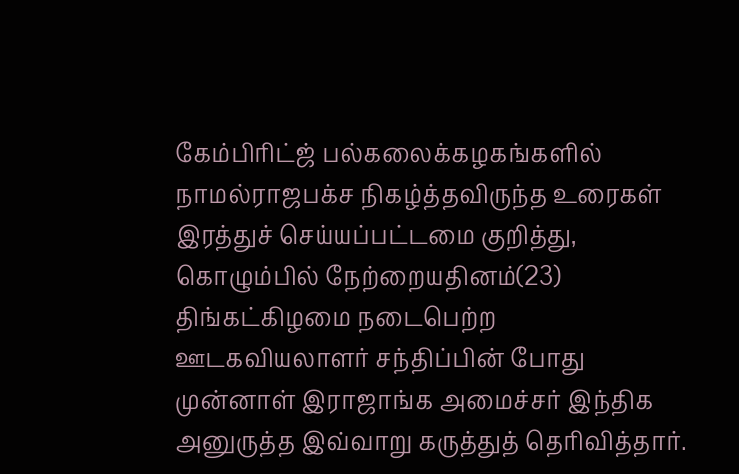கேம்பிரிட்ஜ் பல்கலைக்கழகங்களில் நாமல்ராஜபக்ச நிகழ்த்தவிருந்த உரைகள் இரத்துச் செய்யப்பட்டமை குறித்து, கொழும்பில் நேற்றையதினம்(23) திங்கட்கிழமை நடைபெற்ற ஊடகவியலாளர் சந்திப்பின் போது முன்னாள் இராஜாங்க அமைச்சர் இந்திக அனுருத்த இவ்வாறு கருத்துத் தெரிவித்தார்.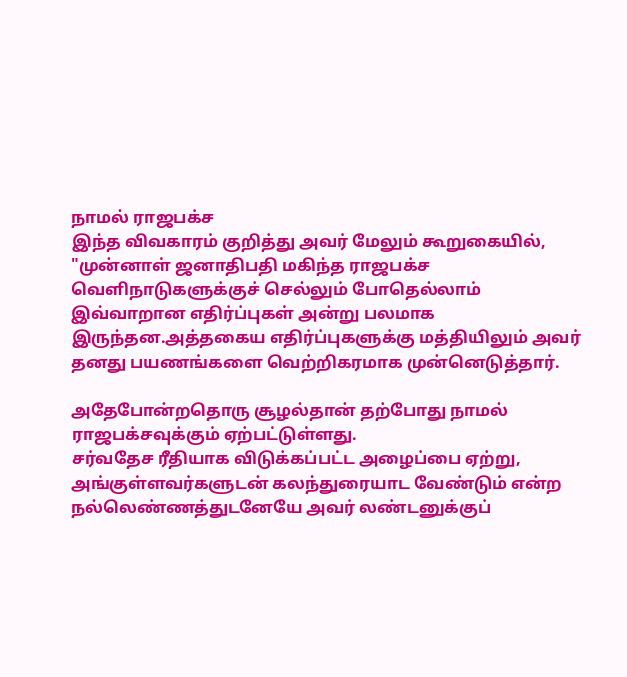நாமல் ராஜபக்ச
இந்த விவகாரம் குறித்து அவர் மேலும் கூறுகையில்,
"முன்னாள் ஜனாதிபதி மகிந்த ராஜபக்ச வெளிநாடுகளுக்குச் செல்லும் போதெல்லாம் இவ்வாறான எதிர்ப்புகள் அன்று பலமாக இருந்தன.அத்தகைய எதிர்ப்புகளுக்கு மத்தியிலும் அவர் தனது பயணங்களை வெற்றிகரமாக முன்னெடுத்தார்.

அதேபோன்றதொரு சூழல்தான் தற்போது நாமல் ராஜபக்சவுக்கும் ஏற்பட்டுள்ளது.
சர்வதேச ரீதியாக விடுக்கப்பட்ட அழைப்பை ஏற்று, அங்குள்ளவர்களுடன் கலந்துரையாட வேண்டும் என்ற நல்லெண்ணத்துடனேயே அவர் லண்டனுக்குப்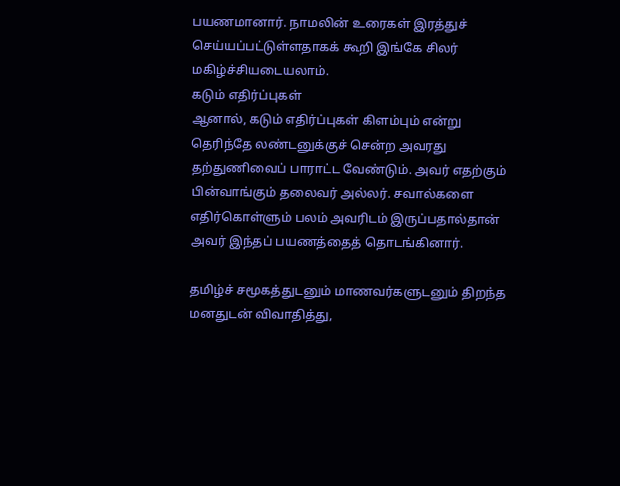பயணமானார். நாமலின் உரைகள் இரத்துச் செய்யப்பட்டுள்ளதாகக் கூறி இங்கே சிலர் மகிழ்ச்சியடையலாம்.
கடும் எதிர்ப்புகள்
ஆனால், கடும் எதிர்ப்புகள் கிளம்பும் என்று தெரிந்தே லண்டனுக்குச் சென்ற அவரது தற்துணிவைப் பாராட்ட வேண்டும். அவர் எதற்கும் பின்வாங்கும் தலைவர் அல்லர். சவால்களை எதிர்கொள்ளும் பலம் அவரிடம் இருப்பதால்தான் அவர் இந்தப் பயணத்தைத் தொடங்கினார்.

தமிழ்ச் சமூகத்துடனும் மாணவர்களுடனும் திறந்த மனதுடன் விவாதித்து,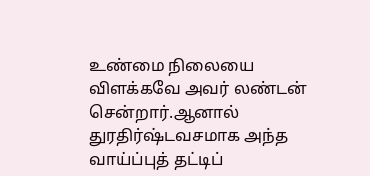உண்மை நிலையை விளக்கவே அவர் லண்டன் சென்றார்.ஆனால் துரதிர்ஷ்டவசமாக அந்த வாய்ப்புத் தட்டிப்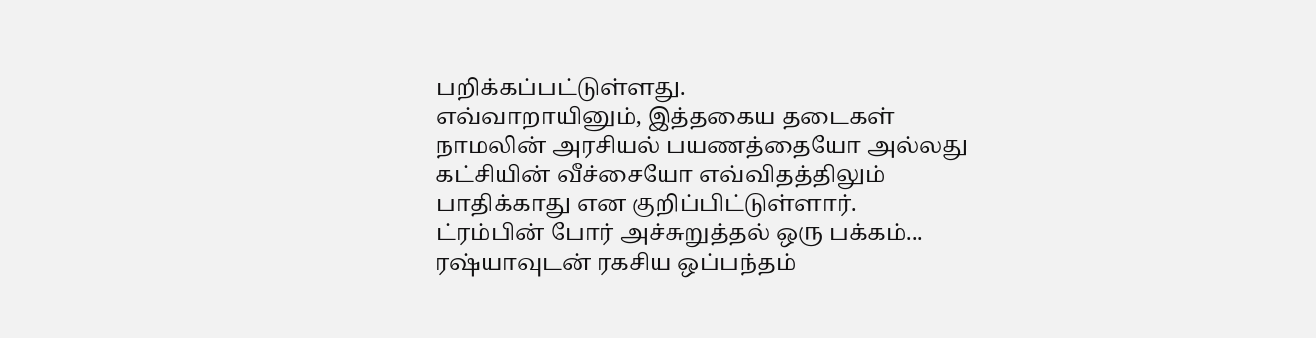பறிக்கப்பட்டுள்ளது.
எவ்வாறாயினும், இத்தகைய தடைகள் நாமலின் அரசியல் பயணத்தையோ அல்லது கட்சியின் வீச்சையோ எவ்விதத்திலும் பாதிக்காது என குறிப்பிட்டுள்ளார்.
ட்ரம்பின் போர் அச்சுறுத்தல் ஒரு பக்கம்... ரஷ்யாவுடன் ரகசிய ஒப்பந்தம்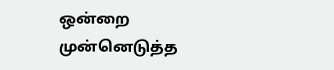ஒன்றை முன்னெடுத்த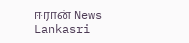ஈரான் News Lankasri